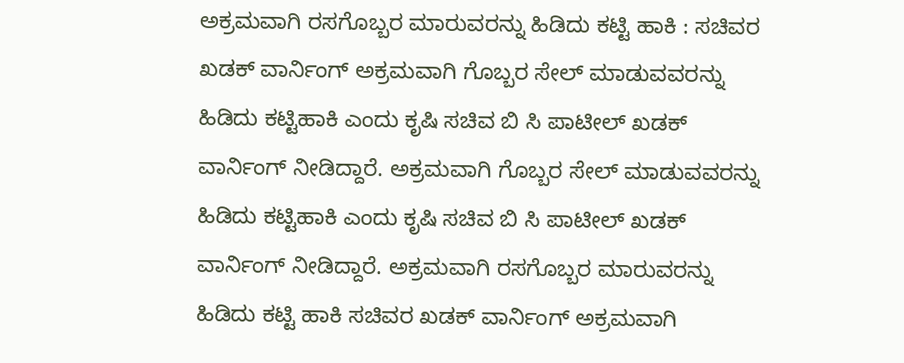ಅಕ್ರಮವಾಗಿ ರಸಗೊಬ್ಬರ ಮಾರುವರನ್ನು ಹಿಡಿದು ಕಟ್ಟಿ ಹಾಕಿ : ಸಚಿವರ ಖಡಕ್ ವಾರ್ನಿಂಗ್ ಅಕ್ರಮವಾಗಿ ಗೊಬ್ಬರ ಸೇಲ್ ಮಾಡುವವರನ್ನು ಹಿಡಿದು ಕಟ್ಟಿಹಾಕಿ ಎಂದು ಕೃಷಿ ಸಚಿವ ಬಿ ಸಿ ಪಾಟೀಲ್ ಖಡಕ್ ವಾರ್ನಿಂಗ್ ನೀಡಿದ್ದಾರೆ. ಅಕ್ರಮವಾಗಿ ಗೊಬ್ಬರ ಸೇಲ್ ಮಾಡುವವರನ್ನು ಹಿಡಿದು ಕಟ್ಟಿಹಾಕಿ ಎಂದು ಕೃಷಿ ಸಚಿವ ಬಿ ಸಿ ಪಾಟೀಲ್ ಖಡಕ್ ವಾರ್ನಿಂಗ್ ನೀಡಿದ್ದಾರೆ. ಅಕ್ರಮವಾಗಿ ರಸಗೊಬ್ಬರ ಮಾರುವರನ್ನು ಹಿಡಿದು ಕಟ್ಟಿ ಹಾಕಿ ಸಚಿವರ ಖಡಕ್ ವಾರ್ನಿಂಗ್ ಅಕ್ರಮವಾಗಿ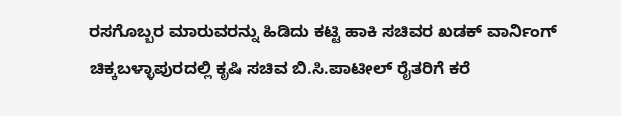ರಸಗೊಬ್ಬರ ಮಾರುವರನ್ನು ಹಿಡಿದು ಕಟ್ಟಿ ಹಾಕಿ ಸಚಿವರ ಖಡಕ್ ವಾರ್ನಿಂಗ್ ಚಿಕ್ಕಬಳ್ಳಾಪುರದಲ್ಲಿ‌ ಕೃಷಿ ಸಚಿವ ಬಿ.ಸಿ.ಪಾಟೀಲ್ ರೈತರಿಗೆ ಕರೆ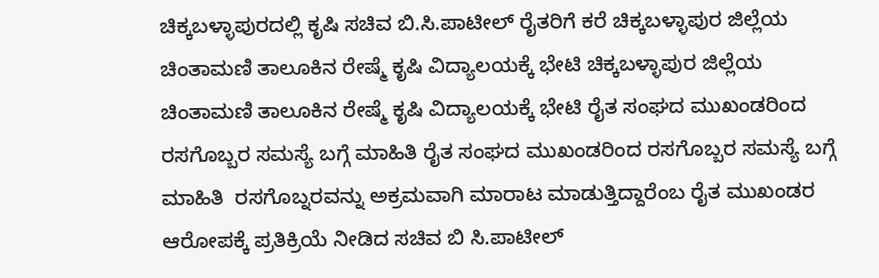ಚಿಕ್ಕಬಳ್ಳಾಪುರದಲ್ಲಿ‌ ಕೃಷಿ ಸಚಿವ ಬಿ.ಸಿ.ಪಾಟೀಲ್ ರೈತರಿಗೆ ಕರೆ ಚಿಕ್ಕಬಳ್ಳಾಪುರ ‌ಜಿಲ್ಲೆಯ‌ ಚಿಂತಾಮಣಿ ತಾಲೂಕಿನ ರೇಷ್ಮೆ ಕೃಷಿ ವಿದ್ಯಾಲಯಕ್ಕೆ ಭೇಟಿ ಚಿಕ್ಕಬಳ್ಳಾಪುರ ‌ಜಿಲ್ಲೆಯ‌ ಚಿಂತಾಮಣಿ ತಾಲೂಕಿನ ರೇಷ್ಮೆ ಕೃಷಿ ವಿದ್ಯಾಲಯಕ್ಕೆ ಭೇಟಿ ರೈತ ಸಂಘದ ಮುಖಂಡರಿಂದ ರಸಗೊಬ್ಬರ ಸಮಸ್ಯೆ ಬಗ್ಗೆ ಮಾಹಿತಿ ರೈತ ಸಂಘದ ಮುಖಂಡರಿಂದ ರಸಗೊಬ್ಬರ ಸಮಸ್ಯೆ ಬಗ್ಗೆ ಮಾಹಿತಿ ‌ ರಸಗೊಬ್ನರವನ್ನು ಅಕ್ರಮವಾಗಿ ಮಾರಾಟ ಮಾಡುತ್ತಿದ್ದಾರೆಂಬ ರೈತ ಮುಖಂಡರ ಆರೋಪಕ್ಕೆ ಪ್ರತಿಕ್ರಿಯೆ ನೀಡಿದ ಸಚಿವ ಬಿ ಸಿ.ಪಾಟೀಲ್ ‌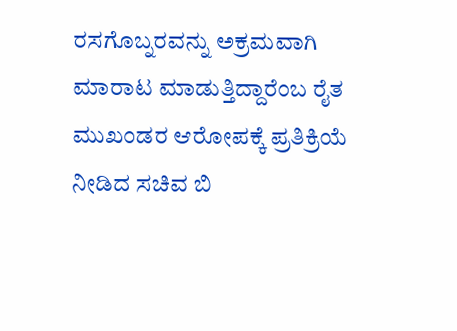ರಸಗೊಬ್ನರವನ್ನು ಅಕ್ರಮವಾಗಿ ಮಾರಾಟ ಮಾಡುತ್ತಿದ್ದಾರೆಂಬ ರೈತ ಮುಖಂಡರ ಆರೋಪಕ್ಕೆ ಪ್ರತಿಕ್ರಿಯೆ ನೀಡಿದ ಸಚಿವ ಬಿ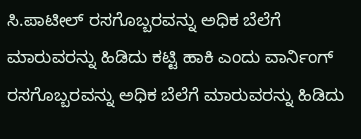ಸಿ.ಪಾಟೀಲ್ ರಸಗೊಬ್ಬರವನ್ನು ಅಧಿಕ ಬೆಲೆಗೆ ಮಾರುವರನ್ನು ಹಿಡಿದು ಕಟ್ಟಿ ಹಾಕಿ ಎಂದು ವಾರ್ನಿಂಗ್ ರಸಗೊಬ್ಬರವನ್ನು ಅಧಿಕ ಬೆಲೆಗೆ ಮಾರುವರನ್ನು ಹಿಡಿದು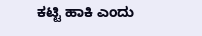ಕಟ್ಟಿ ಹಾಕಿ ಎಂದು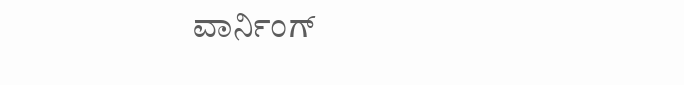ವಾರ್ನಿಂಗ್